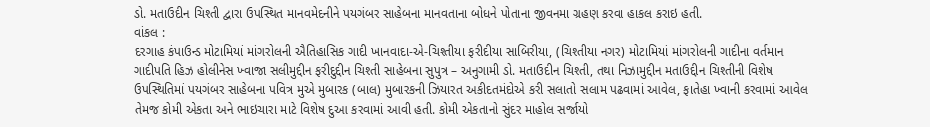ડો. મતાઉદીન ચિશ્તી દ્વારા ઉપસ્થિત માનવમેદનીને પયગંબર સાહેબના માનવતાના બોધને પોતાના જીવનમા ગ્રહણ કરવા હાકલ કરાઇ હતી.
વાંકલ :
દરગાહ કંપાઉન્ડ મોટામિયાં માંગરોલની ઐતિહાસિક ગાદી ખાનવાદા-એ-ચિશ્તીયા ફરીદીયા સાબિરીયા, (ચિશ્તીયા નગર) મોટામિયાં માંગરોલની ગાદીના વર્તમાન ગાદીપતિ હિઝ હોલીનેસ ખ્વાજા સલીમુદ્દીન ફરીદુદ્દીન ચિશ્તી સાહેબના સુપુત્ર – અનુગામી ડો. મતાઉદીન ચિશ્તી, તથા નિઝામુદ્દીન મતાઉદ્દીન ચિશ્તીની વિશેષ ઉપસ્થિતિમાં પયગંબર સાહેબના પવિત્ર મુએ મુબારક (બાલ) મુબારકની ઝિયારત અકીદતમંદોએ કરી સલાતો સલામ પઢવામાં આવેલ, ફાતેહા ખ્વાની કરવામાં આવેલ તેમજ કોમી એકતા અને ભાઇચારા માટે વિશેષ દુઆ કરવામાં આવી હતી. કોમી એકતાનો સુંદર માહોલ સર્જાયો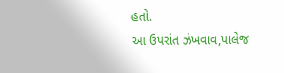હતો.
આ ઉપરાંત ઝંખવાવ,પાલેજ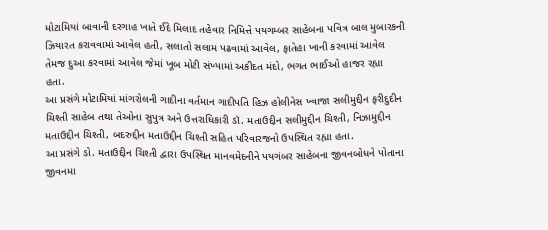મોટામિયાં બાવાની દરગાહ ખાતે ઈદે મિલાદ તહેવાર નિમિત્તે પયગમ્બર સાહેબના પવિત્ર બાલ મુબારકની ઝિયારત કરાવવામાં આવેલ હતી, સલાતો સલામ પઢવામાં આવેલ, ફાતેહા ખાની કરવામાં આવેલ તેમજ દુઆ કરવામાં આવેલ જેમાં ખૂબ મોટી સંખ્યામાં અકીદત મંદો, ભગત ભાઈઓ હાજર રહ્યા હતા.
આ પ્રસંગે મોટામિયાં માંગરોલની ગાદીના વર્તમાન ગાદીપતિ હિઝ હોલીનેસ ખ્વાજા સલીમુદ્દીન ફરીદુદીન ચિશ્તી સાહેબ તથા તેઓના સુપુત્ર અને ઉત્તરાધિકારી ડૉ. મતાઉદ્દીન સલીમુદ્દીન ચિશ્તી, નિઝામુદ્દીન મતાઉદ્દીન ચિશ્તી, બદરુદ્દીન મતાઉદ્દીન ચિશ્તી સહિત પરિવારજનો ઉપસ્થિત રહ્યા હતા.
આ પ્રસંગે ડો. મતાઉદ્દીન ચિશ્તી દ્વારા ઉપસ્થિત માનવમેદનીને પયગંબર સાહેબના જીવનબોધને પોતાના જીવનમા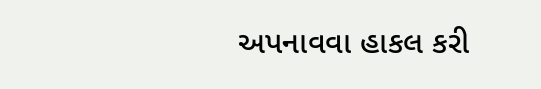અપનાવવા હાકલ કરી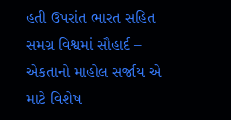હતી ઉપરાંત ભારત સહિત સમગ્ર વિશ્વમાં સૌહાર્દ – એકતાનો માહોલ સર્જાય એ માટે વિશેષ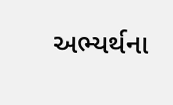અભ્યર્થના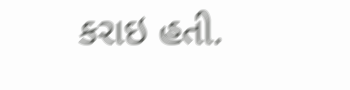કરાઇ હતી.